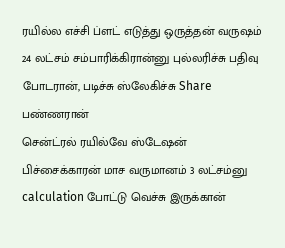ரயில்ல எச்சி ப்ளட் எடுத்து ஒருத்தன் வருஷம் 24 லட்சம் சம்பாரிக்கிரான்னு புல்லரிச்சு பதிவு போடரான், படிச்சு ஸ்லேகிச்சு Share பண்ணரான்
சென்ட்ரல் ரயில்வே ஸ்டேஷன் பிச்சைக்காரன் மாச வருமானம் 3 லட்சம்னு calculation போட்டு வெச்சு இருக்கான்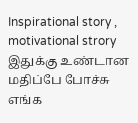Inspirational story , motivational strory இதுக்கு உண்டான மதிப்பே போச்சு
எங்க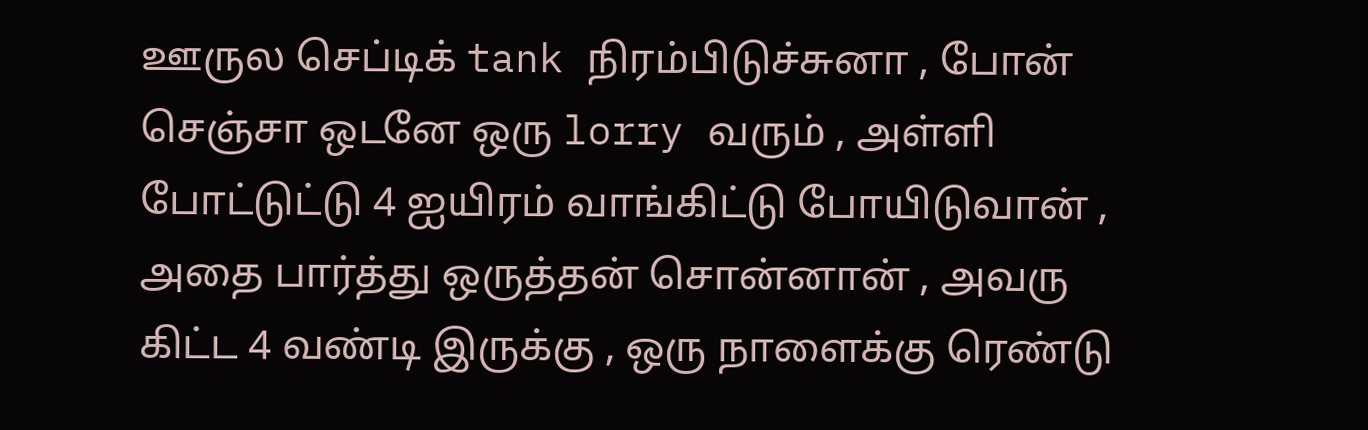ஊருல செப்டிக் tank நிரம்பிடுச்சுனா , போன் செஞ்சா ஒடனே ஒரு lorry வரும் , அள்ளி போட்டுட்டு 4 ஐயிரம் வாங்கிட்டு போயிடுவான் ,
அதை பார்த்து ஒருத்தன் சொன்னான் , அவரு கிட்ட 4 வண்டி இருக்கு , ஒரு நாளைக்கு ரெண்டு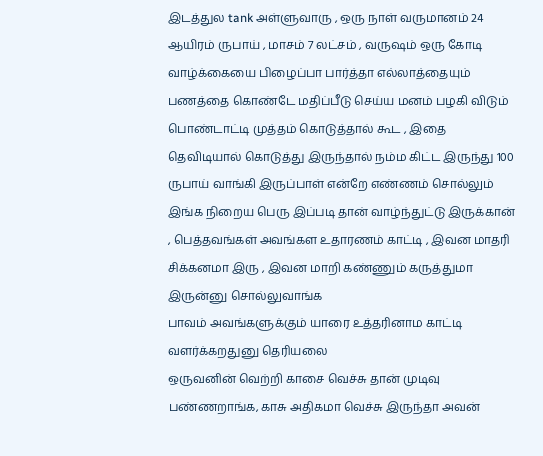இடத்துல tank அள்ளுவாரு , ஒரு நாள் வருமானம் 24 ஆயிரம் ருபாய் , மாசம் 7 லட்சம் , வருஷம் ஒரு கோடி
வாழ்க்கையை பிழைப்பா பார்த்தா எல்லாத்தையும் பணத்தை கொண்டே மதிப்பீடு செய்ய மனம் பழகி விடும்
பொண்டாட்டி முத்தம் கொடுத்தால் கூட , இதை தெவிடியால் கொடுத்து இருந்தால் நம்ம கிட்ட இருந்து 100 ருபாய் வாங்கி இருப்பாள் என்றே எண்ணம் சொல்லும்
இங்க நிறைய பெரு இப்படி தான் வாழ்ந்துட்டு இருக்கான் , பெத்தவங்கள் அவங்கள உதாரணம் காட்டி , இவன மாதரி சிக்கனமா இரு , இவன மாறி கண்ணும் கருத்துமா இருன்னு சொல்லுவாங்க
பாவம் அவங்களுக்கும் யாரை உத்தரினாம காட்டி வளர்க்கறதுனு தெரியலை
ஒருவனின் வெற்றி காசை வெச்சு தான் முடிவு பண்ணறாங்க, காசு அதிகமா வெச்சு இருந்தா அவன்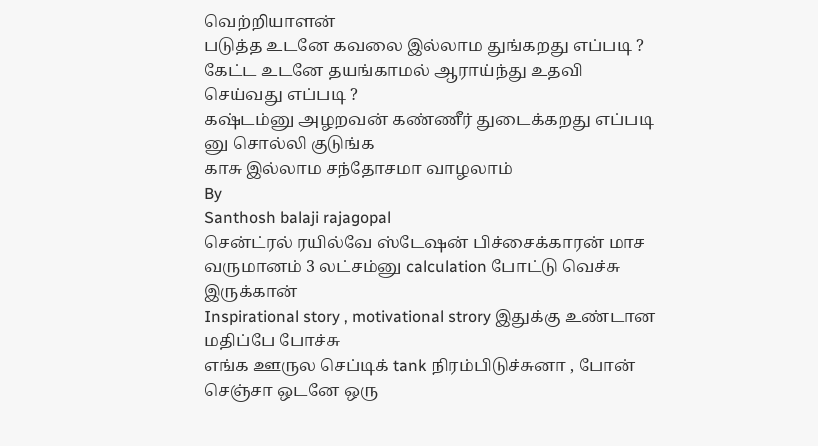வெற்றியாளன்
படுத்த உடனே கவலை இல்லாம துங்கறது எப்படி ?
கேட்ட உடனே தயங்காமல் ஆராய்ந்து உதவி செய்வது எப்படி ?
கஷ்டம்னு அழறவன் கண்ணீர் துடைக்கறது எப்படி னு சொல்லி குடுங்க
காசு இல்லாம சந்தோசமா வாழலாம்
By
Santhosh balaji rajagopal
சென்ட்ரல் ரயில்வே ஸ்டேஷன் பிச்சைக்காரன் மாச வருமானம் 3 லட்சம்னு calculation போட்டு வெச்சு இருக்கான்
Inspirational story , motivational strory இதுக்கு உண்டான மதிப்பே போச்சு
எங்க ஊருல செப்டிக் tank நிரம்பிடுச்சுனா , போன் செஞ்சா ஒடனே ஒரு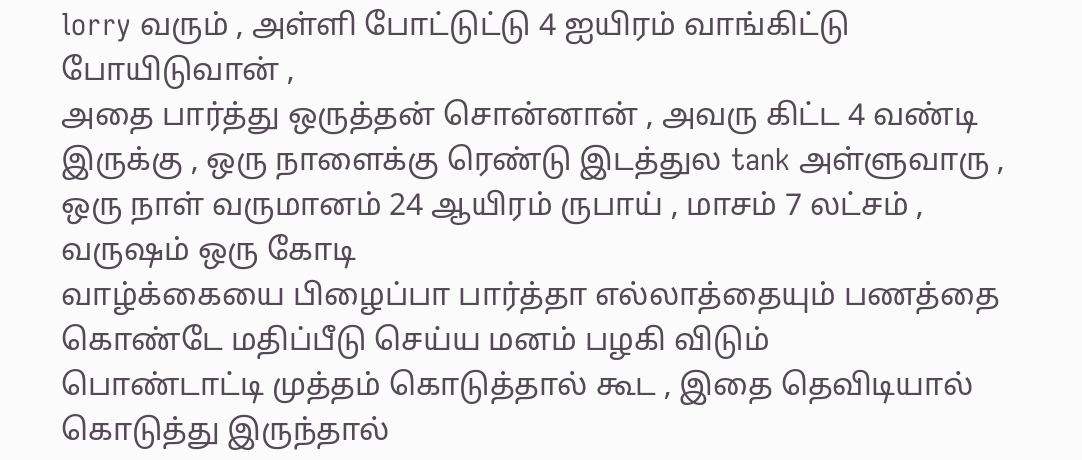lorry வரும் , அள்ளி போட்டுட்டு 4 ஐயிரம் வாங்கிட்டு போயிடுவான் ,
அதை பார்த்து ஒருத்தன் சொன்னான் , அவரு கிட்ட 4 வண்டி இருக்கு , ஒரு நாளைக்கு ரெண்டு இடத்துல tank அள்ளுவாரு , ஒரு நாள் வருமானம் 24 ஆயிரம் ருபாய் , மாசம் 7 லட்சம் , வருஷம் ஒரு கோடி
வாழ்க்கையை பிழைப்பா பார்த்தா எல்லாத்தையும் பணத்தை கொண்டே மதிப்பீடு செய்ய மனம் பழகி விடும்
பொண்டாட்டி முத்தம் கொடுத்தால் கூட , இதை தெவிடியால் கொடுத்து இருந்தால்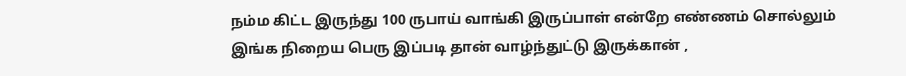நம்ம கிட்ட இருந்து 100 ருபாய் வாங்கி இருப்பாள் என்றே எண்ணம் சொல்லும்
இங்க நிறைய பெரு இப்படி தான் வாழ்ந்துட்டு இருக்கான் ,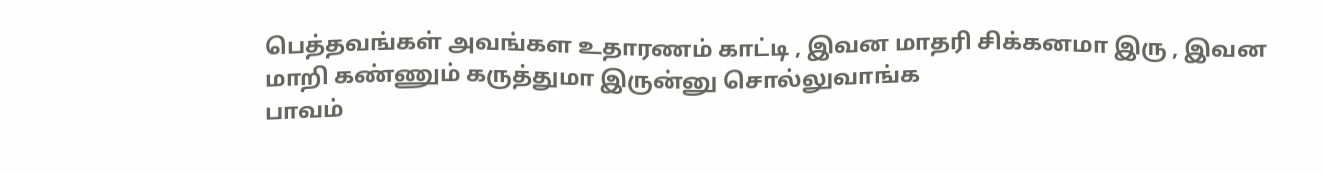பெத்தவங்கள் அவங்கள உதாரணம் காட்டி , இவன மாதரி சிக்கனமா இரு , இவன மாறி கண்ணும் கருத்துமா இருன்னு சொல்லுவாங்க
பாவம்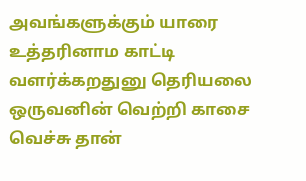அவங்களுக்கும் யாரை உத்தரினாம காட்டி வளர்க்கறதுனு தெரியலை
ஒருவனின் வெற்றி காசை வெச்சு தான்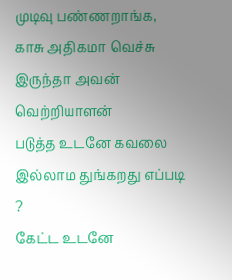முடிவு பண்ணறாங்க, காசு அதிகமா வெச்சு இருந்தா அவன் வெற்றியாளன்
படுத்த உடனே கவலை இல்லாம துங்கறது எப்படி ?
கேட்ட உடனே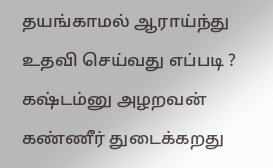தயங்காமல் ஆராய்ந்து உதவி செய்வது எப்படி ?
கஷ்டம்னு அழறவன் கண்ணீர் துடைக்கறது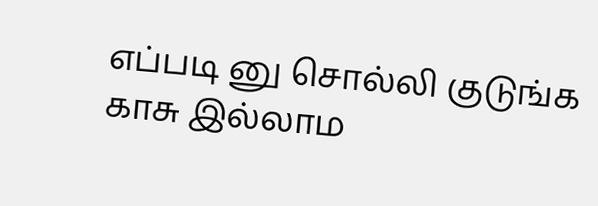எப்படி னு சொல்லி குடுங்க
காசு இல்லாம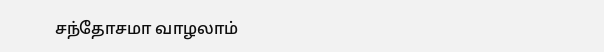சந்தோசமா வாழலாம்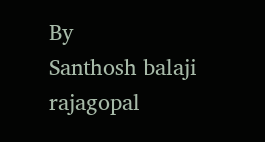By
Santhosh balaji rajagopal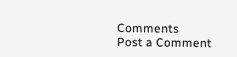Comments
Post a Comment